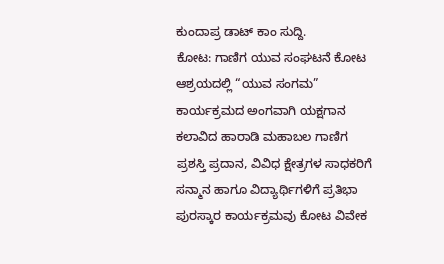ಕುಂದಾಪ್ರ ಡಾಟ್ ಕಾಂ ಸುದ್ದಿ.
ಕೋಟ: ಗಾಣಿಗ ಯುವ ಸಂಘಟನೆ ಕೋಟ ಆಶ್ರಯದಲ್ಲಿ “ಯುವ ಸಂಗಮ” ಕಾರ್ಯಕ್ರಮದ ಅಂಗವಾಗಿ ಯಕ್ಷಗಾನ ಕಲಾವಿದ ಹಾರಾಡಿ ಮಹಾಬಲ ಗಾಣಿಗ ಪ್ರಶಸ್ತಿ ಪ್ರದಾನ, ವಿವಿಧ ಕ್ಷೇತ್ರಗಳ ಸಾಧಕರಿಗೆ ಸನ್ಮಾನ ಹಾಗೂ ವಿದ್ಯಾರ್ಥಿಗಳಿಗೆ ಪ್ರತಿಭಾ ಪುರಸ್ಕಾರ ಕಾರ್ಯಕ್ರಮವು ಕೋಟ ವಿವೇಕ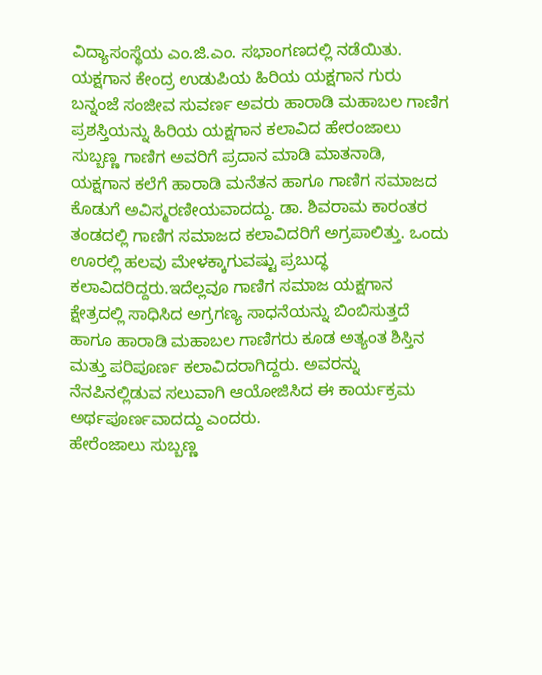ವಿದ್ಯಾಸಂಸ್ಥೆಯ ಎಂ.ಜಿ.ಎಂ. ಸಭಾಂಗಣದಲ್ಲಿ ನಡೆಯಿತು.
ಯಕ್ಷಗಾನ ಕೇಂದ್ರ ಉಡುಪಿಯ ಹಿರಿಯ ಯಕ್ಷಗಾನ ಗುರು ಬನ್ನಂಜೆ ಸಂಜೀವ ಸುವರ್ಣ ಅವರು ಹಾರಾಡಿ ಮಹಾಬಲ ಗಾಣಿಗ ಪ್ರಶಸ್ತಿಯನ್ನು ಹಿರಿಯ ಯಕ್ಷಗಾನ ಕಲಾವಿದ ಹೇರಂಜಾಲು ಸುಬ್ಬಣ್ಣ ಗಾಣಿಗ ಅವರಿಗೆ ಪ್ರದಾನ ಮಾಡಿ ಮಾತನಾಡಿ, ಯಕ್ಷಗಾನ ಕಲೆಗೆ ಹಾರಾಡಿ ಮನೆತನ ಹಾಗೂ ಗಾಣಿಗ ಸಮಾಜದ ಕೊಡುಗೆ ಅವಿಸ್ಮರಣೀಯವಾದದ್ದು. ಡಾ. ಶಿವರಾಮ ಕಾರಂತರ ತಂಡದಲ್ಲಿ ಗಾಣಿಗ ಸಮಾಜದ ಕಲಾವಿದರಿಗೆ ಅಗ್ರಪಾಲಿತ್ತು. ಒಂದು ಊರಲ್ಲಿ ಹಲವು ಮೇಳಕ್ಕಾಗುವಷ್ಟು ಪ್ರಬುದ್ಧ ಕಲಾವಿದರಿದ್ದರು.ಇದೆಲ್ಲವೂ ಗಾಣಿಗ ಸಮಾಜ ಯಕ್ಷಗಾನ ಕ್ಷೇತ್ರದಲ್ಲಿ ಸಾಧಿಸಿದ ಅಗ್ರಗಣ್ಯ ಸಾಧನೆಯನ್ನು ಬಿಂಬಿಸುತ್ತದೆ ಹಾಗೂ ಹಾರಾಡಿ ಮಹಾಬಲ ಗಾಣಿಗರು ಕೂಡ ಅತ್ಯಂತ ಶಿಸ್ತಿನ ಮತ್ತು ಪರಿಪೂರ್ಣ ಕಲಾವಿದರಾಗಿದ್ದರು. ಅವರನ್ನು ನೆನಪಿನಲ್ಲಿಡುವ ಸಲುವಾಗಿ ಆಯೋಜಿಸಿದ ಈ ಕಾರ್ಯಕ್ರಮ ಅರ್ಥಪೂರ್ಣವಾದದ್ದು ಎಂದರು.
ಹೇರೆಂಜಾಲು ಸುಬ್ಬಣ್ಣ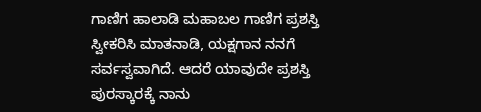ಗಾಣಿಗ ಹಾಲಾಡಿ ಮಹಾಬಲ ಗಾಣಿಗ ಪ್ರಶಸ್ತಿ ಸ್ವೀಕರಿಸಿ ಮಾತನಾಡಿ, ಯಕ್ಷಗಾನ ನನಗೆ ಸರ್ವಸ್ವವಾಗಿದೆ. ಆದರೆ ಯಾವುದೇ ಪ್ರಶಸ್ತಿ ಪುರಸ್ಕಾರಕ್ಕೆ ನಾನು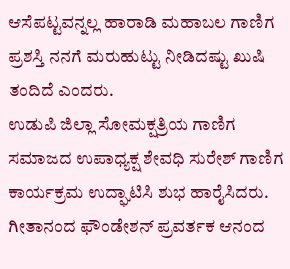ಆಸೆಪಟ್ಟವನ್ನಲ್ಲ ಹಾರಾಡಿ ಮಹಾಬಲ ಗಾಣಿಗ ಪ್ರಶಸ್ತಿ ನನಗೆ ಮರುಹುಟ್ಟು ನೀಡಿದಷ್ಟು ಖುಷಿ ತಂದಿದೆ ಎಂದರು.
ಉಡುಪಿ ಜಿಲ್ಲಾ ಸೋಮಕ್ಷತ್ರಿಯ ಗಾಣಿಗ ಸಮಾಜದ ಉಪಾಧ್ಯಕ್ಷ ಶೇವಧಿ ಸುರೇಶ್ ಗಾಣಿಗ ಕಾರ್ಯಕ್ರಮ ಉದ್ಘಾಟಿಸಿ ಶುಭ ಹಾರೈಸಿದರು. ಗೀತಾನಂದ ಫೌಂಡೇಶನ್ ಪ್ರವರ್ತಕ ಆನಂದ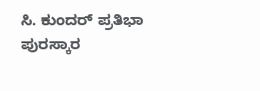ಸಿ. ಕುಂದರ್ ಪ್ರತಿಭಾ ಪುರಸ್ಕಾರ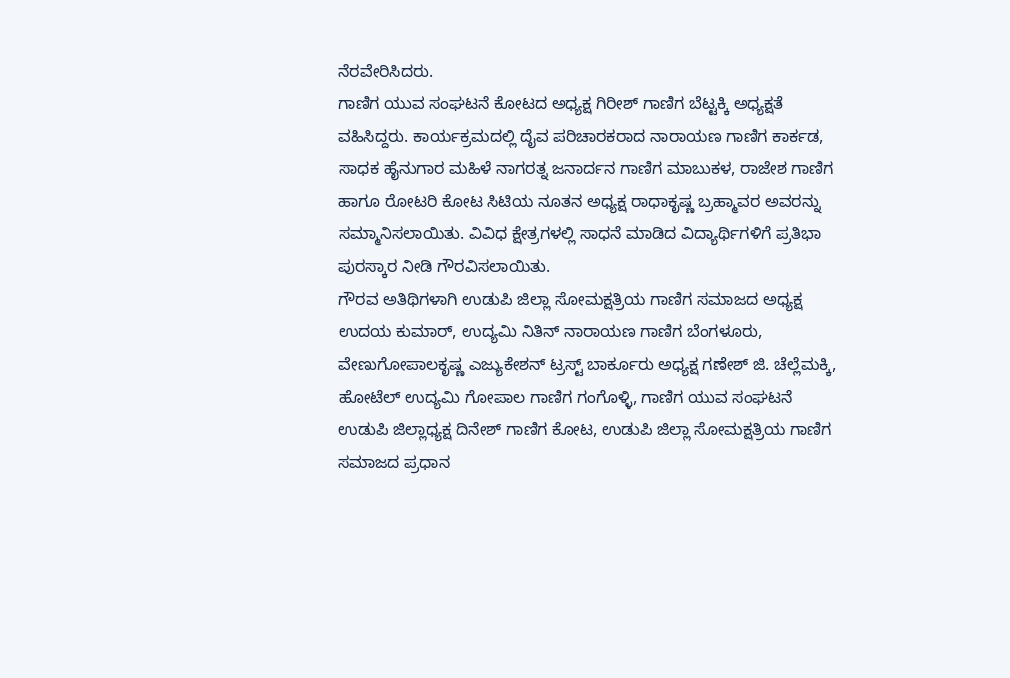ನೆರವೇರಿಸಿದರು.
ಗಾಣಿಗ ಯುವ ಸಂಘಟನೆ ಕೋಟದ ಅಧ್ಯಕ್ಷ ಗಿರೀಶ್ ಗಾಣಿಗ ಬೆಟ್ಟಕ್ಕಿ ಅಧ್ಯಕ್ಷತೆ ವಹಿಸಿದ್ದರು. ಕಾರ್ಯಕ್ರಮದಲ್ಲಿ ದೈವ ಪರಿಚಾರಕರಾದ ನಾರಾಯಣ ಗಾಣಿಗ ಕಾರ್ಕಡ, ಸಾಧಕ ಹೈನುಗಾರ ಮಹಿಳೆ ನಾಗರತ್ನ ಜನಾರ್ದನ ಗಾಣಿಗ ಮಾಬುಕಳ, ರಾಜೇಶ ಗಾಣಿಗ ಹಾಗೂ ರೋಟರಿ ಕೋಟ ಸಿಟಿಯ ನೂತನ ಅಧ್ಯಕ್ಷ ರಾಧಾಕೃಷ್ಣ ಬ್ರಹ್ಮಾವರ ಅವರನ್ನು ಸಮ್ಮಾನಿಸಲಾಯಿತು. ವಿವಿಧ ಕ್ಷೇತ್ರಗಳಲ್ಲಿ ಸಾಧನೆ ಮಾಡಿದ ವಿದ್ಯಾರ್ಥಿಗಳಿಗೆ ಪ್ರತಿಭಾ ಪುರಸ್ಕಾರ ನೀಡಿ ಗೌರವಿಸಲಾಯಿತು.
ಗೌರವ ಅತಿಥಿಗಳಾಗಿ ಉಡುಪಿ ಜಿಲ್ಲಾ ಸೋಮಕ್ಷತ್ರಿಯ ಗಾಣಿಗ ಸಮಾಜದ ಅಧ್ಯಕ್ಷ ಉದಯ ಕುಮಾರ್, ಉದ್ಯಮಿ ನಿತಿನ್ ನಾರಾಯಣ ಗಾಣಿಗ ಬೆಂಗಳೂರು, ವೇಣುಗೋಪಾಲಕೃಷ್ಣ ಎಜ್ಯುಕೇಶನ್ ಟ್ರಸ್ಟ್ ಬಾರ್ಕೂರು ಅಧ್ಯಕ್ಷ ಗಣೇಶ್ ಜಿ. ಚೆಲ್ಲೆಮಕ್ಕಿ, ಹೋಟೆಲ್ ಉದ್ಯಮಿ ಗೋಪಾಲ ಗಾಣಿಗ ಗಂಗೊಳ್ಳಿ, ಗಾಣಿಗ ಯುವ ಸಂಘಟನೆ ಉಡುಪಿ ಜಿಲ್ಲಾಧ್ಯಕ್ಷ ದಿನೇಶ್ ಗಾಣಿಗ ಕೋಟ, ಉಡುಪಿ ಜಿಲ್ಲಾ ಸೋಮಕ್ಷತ್ರಿಯ ಗಾಣಿಗ ಸಮಾಜದ ಪ್ರಧಾನ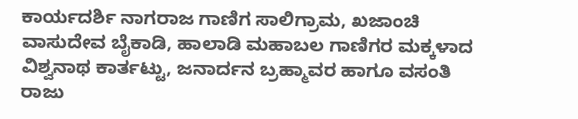ಕಾರ್ಯದರ್ಶಿ ನಾಗರಾಜ ಗಾಣಿಗ ಸಾಲಿಗ್ರಾಮ, ಖಜಾಂಚಿ ವಾಸುದೇವ ಬೈಕಾಡಿ, ಹಾಲಾಡಿ ಮಹಾಬಲ ಗಾಣಿಗರ ಮಕ್ಕಳಾದ ವಿಶ್ವನಾಥ ಕಾರ್ತಟ್ಟು, ಜನಾರ್ದನ ಬ್ರಹ್ಮಾವರ ಹಾಗೂ ವಸಂತಿ ರಾಜು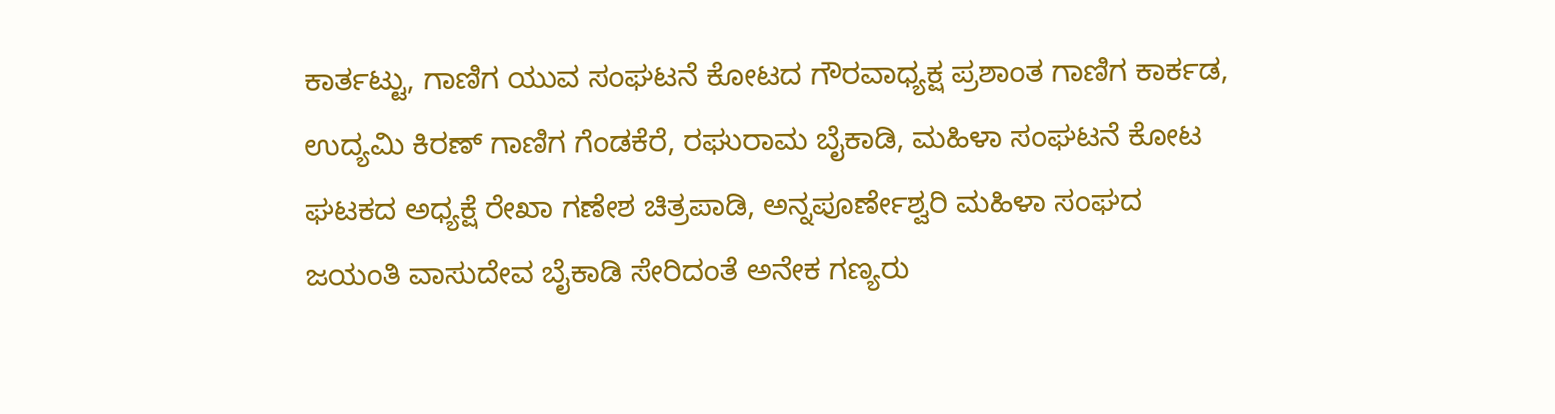ಕಾರ್ತಟ್ಟು, ಗಾಣಿಗ ಯುವ ಸಂಘಟನೆ ಕೋಟದ ಗೌರವಾಧ್ಯಕ್ಷ ಪ್ರಶಾಂತ ಗಾಣಿಗ ಕಾರ್ಕಡ, ಉದ್ಯಮಿ ಕಿರಣ್ ಗಾಣಿಗ ಗೆಂಡಕೆರೆ, ರಘುರಾಮ ಬೈಕಾಡಿ, ಮಹಿಳಾ ಸಂಘಟನೆ ಕೋಟ ಘಟಕದ ಅಧ್ಯಕ್ಷೆ ರೇಖಾ ಗಣೇಶ ಚಿತ್ರಪಾಡಿ, ಅನ್ನಪೂರ್ಣೇಶ್ವರಿ ಮಹಿಳಾ ಸಂಘದ ಜಯಂತಿ ವಾಸುದೇವ ಬೈಕಾಡಿ ಸೇರಿದಂತೆ ಅನೇಕ ಗಣ್ಯರು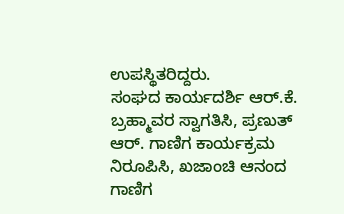ಉಪಸ್ಥಿತರಿದ್ದರು.
ಸಂಘದ ಕಾರ್ಯದರ್ಶಿ ಆರ್.ಕೆ. ಬ್ರಹ್ಮಾವರ ಸ್ವಾಗತಿಸಿ, ಪ್ರಣುತ್ ಆರ್. ಗಾಣಿಗ ಕಾರ್ಯಕ್ರಮ ನಿರೂಪಿಸಿ, ಖಜಾಂಚಿ ಆನಂದ ಗಾಣಿಗ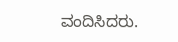ವಂದಿಸಿದರು.